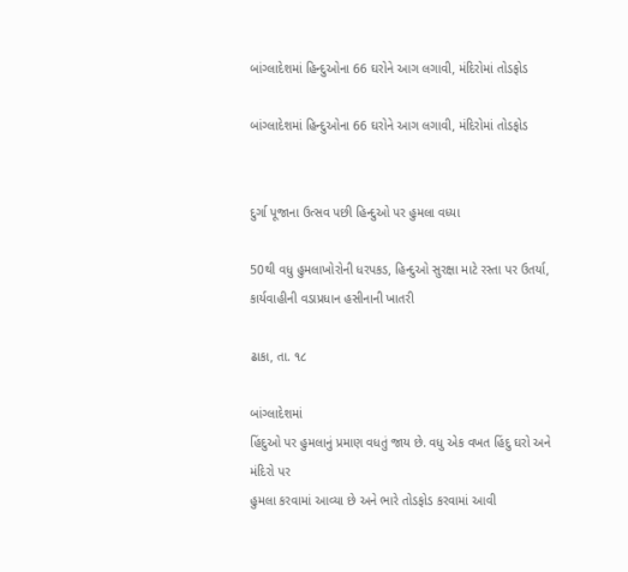બાંગ્લાદેશમાં હિન્દુઓના 66 ઘરોને આગ લગાવી, મંદિરોમાં તોડફોડ

બાંગ્લાદેશમાં હિન્દુઓના 66 ઘરોને આગ લગાવી, મંદિરોમાં તોડફોડ


દુર્ગા પૂજાના ઉત્સવ પછી હિન્દુઓ પર હુમલા વધ્યા

50થી વધુ હુમલાખોરોની ધરપકડ, હિન્દુઓ સુરક્ષા માટે રસ્તા પર ઉતર્યા, કાર્યવાહીની વડાપ્રધાન હસીનાની ખાતરી

ઢાકા, તા. ૧૮

બાંગ્લાદેશમાં
હિંદુઓ પર હુમલાનું પ્રમાણ વધતું જાય છે. વધુ એક વખત હિંદુ ઘરો અને મંદિરો પર
હુમલા કરવામાં આવ્યા છે અને ભારે તોડફોડ કરવામાં આવી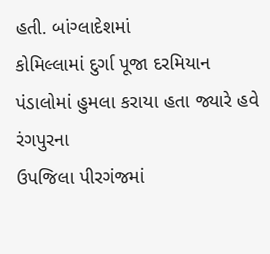હતી. બાંગ્લાદેશમાં
કોમિલ્લામાં દુર્ગા પૂજા દરમિયાન પંડાલોમાં હુમલા કરાયા હતા જ્યારે હવે રંગપુરના
ઉપજિલા પીરગંજમાં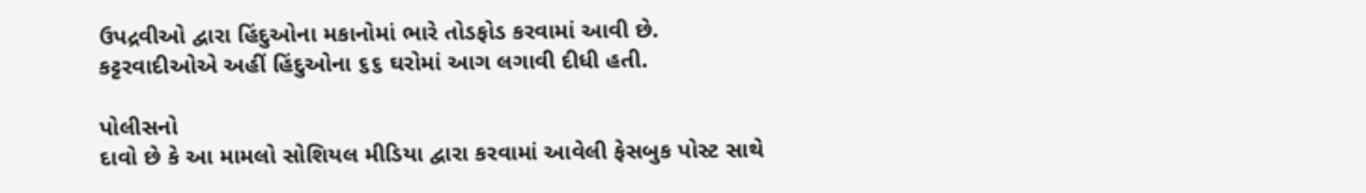ઉપદ્રવીઓ દ્વારા હિંદુઓના મકાનોમાં ભારે તોડફોડ કરવામાં આવી છે.
કટ્ટરવાદીઓએ અહીં હિંદુઓના ૬૬ ઘરોમાં આગ લગાવી દીધી હતી.

પોલીસનો
દાવો છે કે આ મામલો સોશિયલ મીડિયા દ્વારા કરવામાં આવેલી ફેસબુક પોસ્ટ સાથે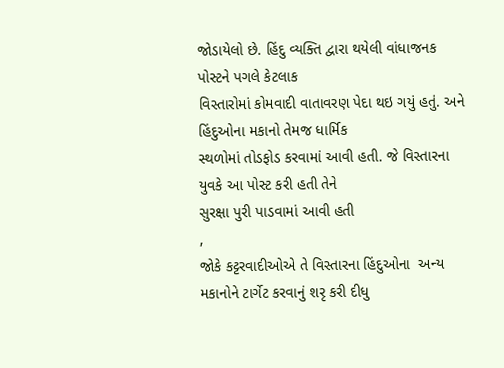જોડાયેલો છે. હિંદુ વ્યક્તિ દ્વારા થયેલી વાંધાજનક પોસ્ટને પગલે કેટલાક
વિસ્તારોમાં કોમવાદી વાતાવરણ પેદા થઇ ગયું હતું. અને હિંદુઓના મકાનો તેમજ ધાર્મિક
સ્થળોમાં તોડફોડ કરવામાં આવી હતી. જે વિસ્તારના યુવકે આ પોસ્ટ કરી હતી તેને
સુરક્ષા પુરી પાડવામાં આવી હતી
,
જોકે કટ્ટરવાદીઓએ તે વિસ્તારના હિંદુઓના  અન્ય મકાનોને ટાર્ગેટ કરવાનું શરૃ કરી દીધુ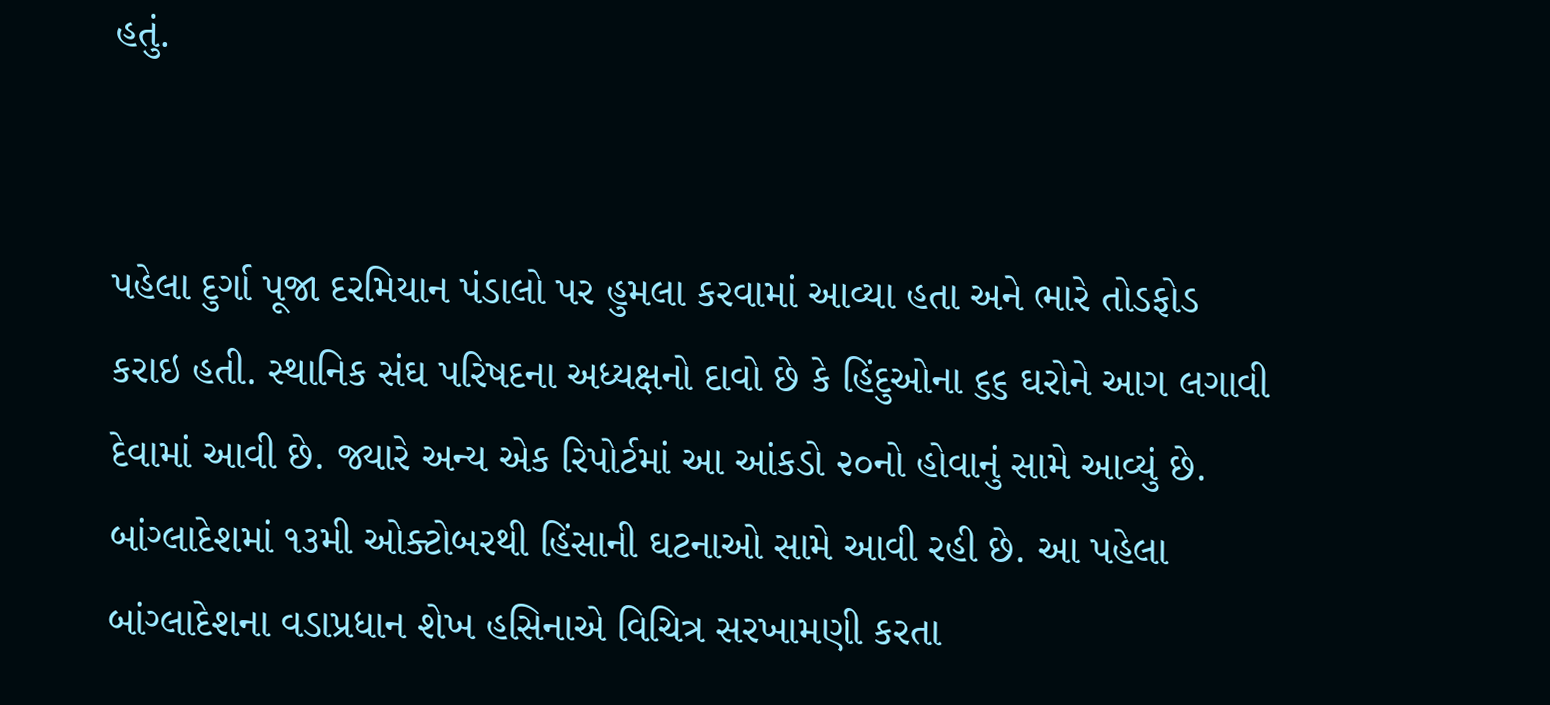હતું.


પહેલા દુર્ગા પૂજા દરમિયાન પંડાલો પર હુમલા કરવામાં આવ્યા હતા અને ભારે તોડફોડ
કરાઇ હતી. સ્થાનિક સંઘ પરિષદના અધ્યક્ષનો દાવો છે કે હિંદુઓના ૬૬ ઘરોને આગ લગાવી
દેવામાં આવી છે. જ્યારે અન્ય એક રિપોર્ટમાં આ આંકડો ૨૦નો હોવાનું સામે આવ્યું છે.
બાંગ્લાદેશમાં ૧૩મી ઓક્ટોબરથી હિંસાની ઘટનાઓ સામે આવી રહી છે. આ પહેલા
બાંગ્લાદેશના વડાપ્રધાન શેખ હસિનાએ વિચિત્ર સરખામણી કરતા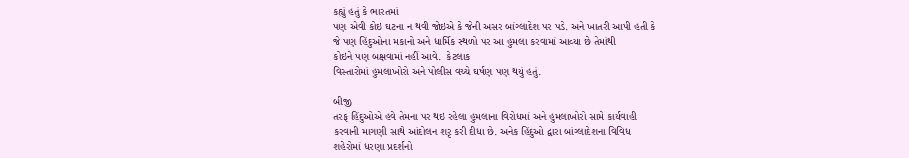કહ્યું હતું કે ભારતમાં
પણ એવી કોઇ ઘટના ન થવી જોઇએ કે જેની અસર બાંગ્લાદેશ પર પડે. અને ખાતરી આપી હતી કે
જે પણ હિંદુઓના મકાનો અને ધાર્મિક સ્થળો પર આ હુમલા કરવામાં આવ્યા છે તેમાંથી
કોઇને પણ બક્ષવામાં નહીં આવે.  કેટલાક
વિસ્તારોમાં હુમલાખોરો અને પોલીસ વચ્ચે ઘર્ષણ પણ થયું હતું.

બીજી
તરફ હિંદુઓએ હવે તેમના પર થઇ રહેલા હુમલાના વિરોધમાં અને હુમલાખોરો સામે કાર્યવાહી
કરવાની માગણી સાથે આંદોલન શરૃ કરી દીધા છે. અનેક હિંદુઓ દ્વારા બાંગ્લાદેશના વિવિધ
શહેરોમાં ધરણા પ્રદર્શનો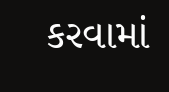કરવામાં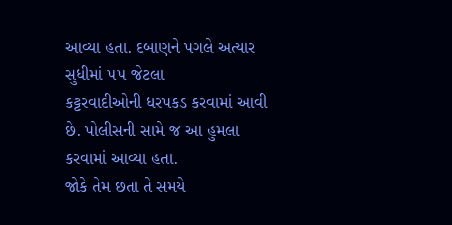આવ્યા હતા. દબાણને પગલે અત્યાર સુધીમાં ૫૫ જેટલા
કટ્ટરવાદીઓની ધરપકડ કરવામાં આવી છે. પોલીસની સામે જ આ હુમલા કરવામાં આવ્યા હતા.
જોકે તેમ છતા તે સમયે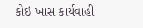કોઇ ખાસ કાર્યવાહી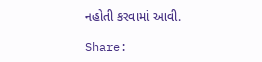નહોતી કરવામાં આવી.

Share: